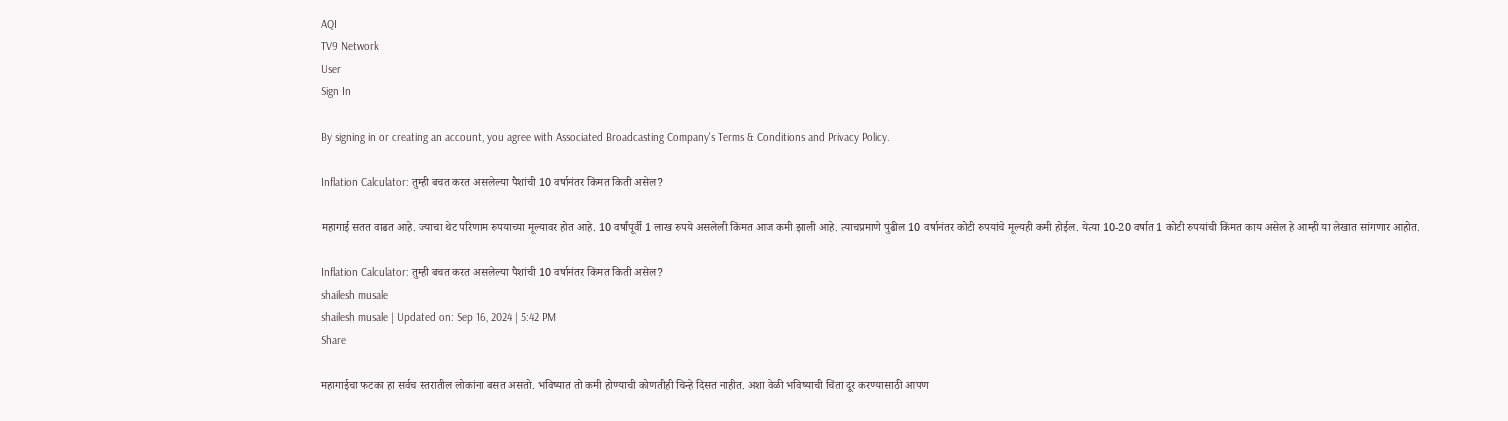AQI
TV9 Network
User
Sign In

By signing in or creating an account, you agree with Associated Broadcasting Company's Terms & Conditions and Privacy Policy.

Inflation Calculator: तुम्ही बचत करत असलेल्या पैशांची 10 वर्षानंतर किंमत किती असेल?

महागाई सतत वाढत आहे. ज्याचा थेट परिणाम रुपयाच्या मूल्यावर होत आहे. 10 वर्षांपूर्वी 1 लाख रुपये असलेली किंमत आज कमी झाली आहे. त्याचप्रमाणे पुढील 10 वर्षानंतर कोटी रुपयांचे मूल्यही कमी होईल. येत्या 10-20 वर्षात 1 कोटी रुपयांची किंमत काय असेल हे आम्ही या लेखात सांगणार आहोत.

Inflation Calculator: तुम्ही बचत करत असलेल्या पैशांची 10 वर्षानंतर किंमत किती असेल?
shailesh musale
shailesh musale | Updated on: Sep 16, 2024 | 5:42 PM
Share

महागाईचा फटका हा सर्वच स्तरातील लोकांना बसत असतो. भविष्यात तो कमी होण्याची कोणतीही चिन्हे दिसत नाहीत. अशा वेळी भविष्याची चिंता दूर करण्यासाठी आपण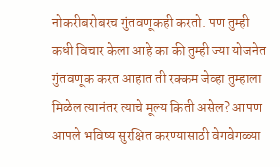नोकरीबरोबरच गुंतवणूकही करतो. पण तुम्ही कधी विचार केला आहे का की तुम्ही ज्या योजनेत गुंतवणूक करत आहात ती रक्कम जेव्हा तुम्हाला मिळेल त्यानंतर त्याचे मूल्य किती असेल? आपण आपले भविष्य सुरक्षित करण्यासाठी वेगवेगळ्या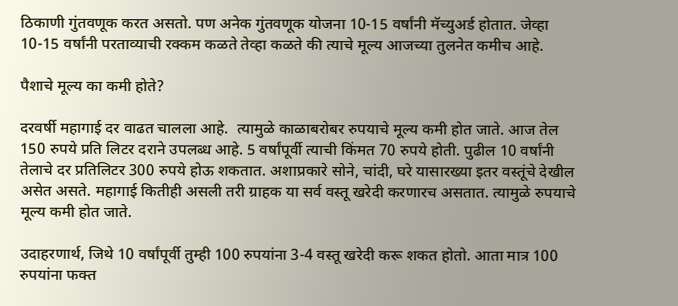ठिकाणी गुंतवणूक करत असतो. पण अनेक गुंतवणूक योजना 10-15 वर्षांनी मॅच्युअर्ड होतात. जेव्हा 10-15 वर्षांनी परताव्याची रक्कम कळते तेव्हा कळते की त्याचे मूल्य आजच्या तुलनेत कमीच आहे.

पैशाचे मूल्य का कमी होते?

दरवर्षी महागाई दर वाढत चालला आहे.  त्यामुळे काळाबरोबर रुपयाचे मूल्य कमी होत जाते. आज तेल 150 रुपये प्रति लिटर दराने उपलब्ध आहे. 5 वर्षांपूर्वी त्याची किंमत 70 रुपये होती. पुढील 10 वर्षांनी तेलाचे दर प्रतिलिटर 300 रुपये होऊ शकतात. अशाप्रकारे सोने, चांदी, घरे यासारख्या इतर वस्तूंचे देखील असेत असते. महागाई कितीही असली तरी ग्राहक या सर्व वस्तू खरेदी करणारच असतात. त्यामुळे रुपयाचे मूल्य कमी होत जाते.

उदाहरणार्थ, जिथे 10 वर्षांपूर्वी तुम्ही 100 रुपयांना 3-4 वस्तू खरेदी करू शकत होतो. आता मात्र 100 रुपयांना फक्त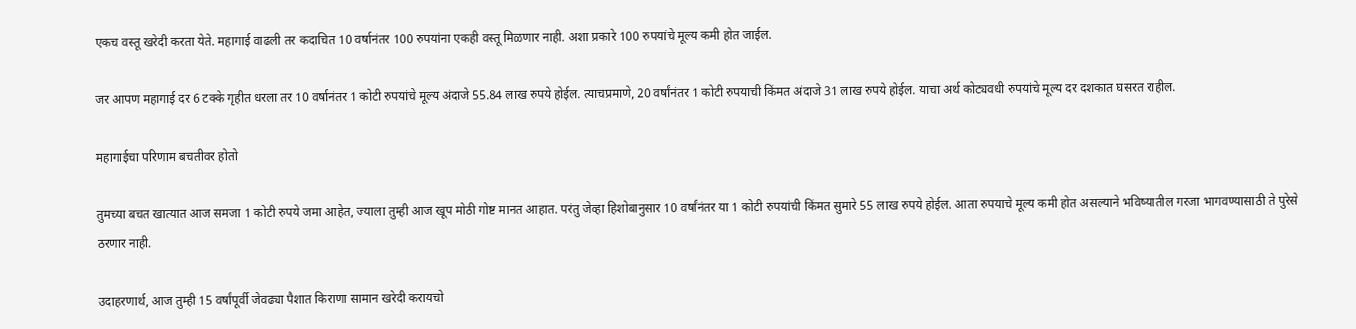एकच वस्तू खरेदी करता येते. महागाई वाढली तर कदाचित 10 वर्षानंतर 100 रुपयांना एकही वस्तू मिळणार नाही. अशा प्रकारे 100 रुपयांचे मूल्य कमी होत जाईल.

जर आपण महागाई दर 6 टक्के गृहीत धरला तर 10 वर्षानंतर 1 कोटी रुपयांचे मूल्य अंदाजे 55.84 लाख रुपये होईल. त्याचप्रमाणे, 20 वर्षांनंतर 1 कोटी रुपयाची किंमत अंदाजे 31 लाख रुपये होईल. याचा अर्थ कोट्यवधी रुपयांचे मूल्य दर दशकात घसरत राहील.

महागाईचा परिणाम बचतीवर होतो

तुमच्या बचत खात्यात आज समजा 1 कोटी रुपये जमा आहेत, ज्याला तुम्ही आज खूप मोठी गोष्ट मानत आहात. परंतु जेव्हा हिशोबानुसार 10 वर्षांनंतर या 1 कोटी रुपयांची किंमत सुमारे 55 लाख रुपये होईल. आता रुपयाचे मूल्य कमी होत असल्याने भविष्यातील गरजा भागवण्यासाठी ते पुरेसे ठरणार नाही.

उदाहरणार्थ, आज तुम्ही 15 वर्षांपूर्वी जेवढ्या पैशात किराणा सामान खरेदी करायचो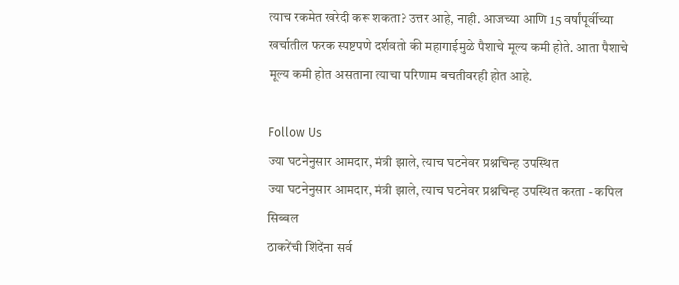त्याच रकमेत खरेदी करू शकता? उत्तर आहे, नाही. आजच्या आणि 15 वर्षांपूर्वीच्या खर्चातील फरक स्पष्टपणे दर्शवतो की महागाईमुळे पैशाचे मूल्य कमी होते. आता पैशाचे मूल्य कमी होत असताना त्याचा परिणाम बचतीवरही होत आहे.

Follow Us
ज्या घटनेनुसार आमदार, मंत्री झाले, त्याच घटनेवर प्रश्नचिन्ह उपस्थित
ज्या घटनेनुसार आमदार, मंत्री झाले, त्याच घटनेवर प्रश्नचिन्ह उपस्थित करता - कपिल सिब्बल
ठाकरेंची शिंदेंना सर्व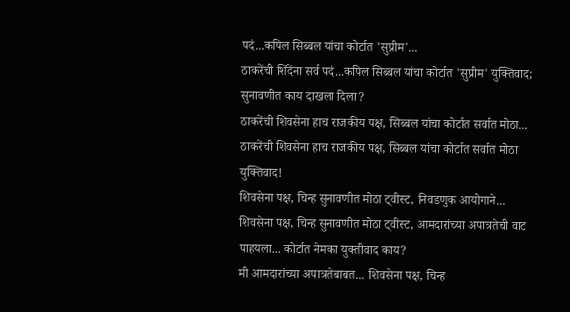पदं...कपिल सिब्बल यांचा कोर्टात 'सुप्रीम'...
ठाकरेंची शिंदेंना सर्व पदं...कपिल सिब्बल यांचा कोर्टात 'सुप्रीम' युक्तिवाद; सुनावणीत काय दाखला दिला?
ठाकरेंची शिवसेना हाच राजकीय पक्ष, सिब्बल यांचा कोर्टात सर्वात मोठा...
ठाकरेंची शिवसेना हाच राजकीय पक्ष, सिब्बल यांचा कोर्टात सर्वात मोठा युक्तिवाद!
शिवसेना पक्ष, चिन्ह सुनावणीत मोठा ट्वीस्ट, निवडणुक आयोगाने...
शिवसेना पक्ष, चिन्ह सुनावणीत मोठा ट्वीस्ट, आमदारांच्या अपात्रतेची वाट पाहयला... कोर्टात नेमका युक्तीवाद काय?
मी आमदारांच्या अपात्रतेबाबत... शिवसेना पक्ष, चिन्ह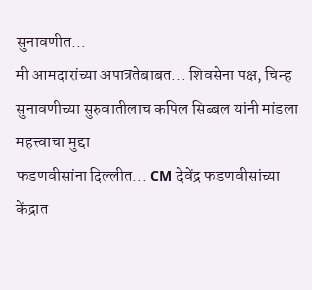सुनावणीत...
मी आमदारांच्या अपात्रतेबाबत... शिवसेना पक्ष, चिन्ह सुनावणीच्या सुरुवातीलाच कपिल सिब्बल यांनी मांडला महत्त्वाचा मुद्दा
फडणवीसांना दिल्लीत... CM देवेंद्र फडणवीसांच्या केंद्रात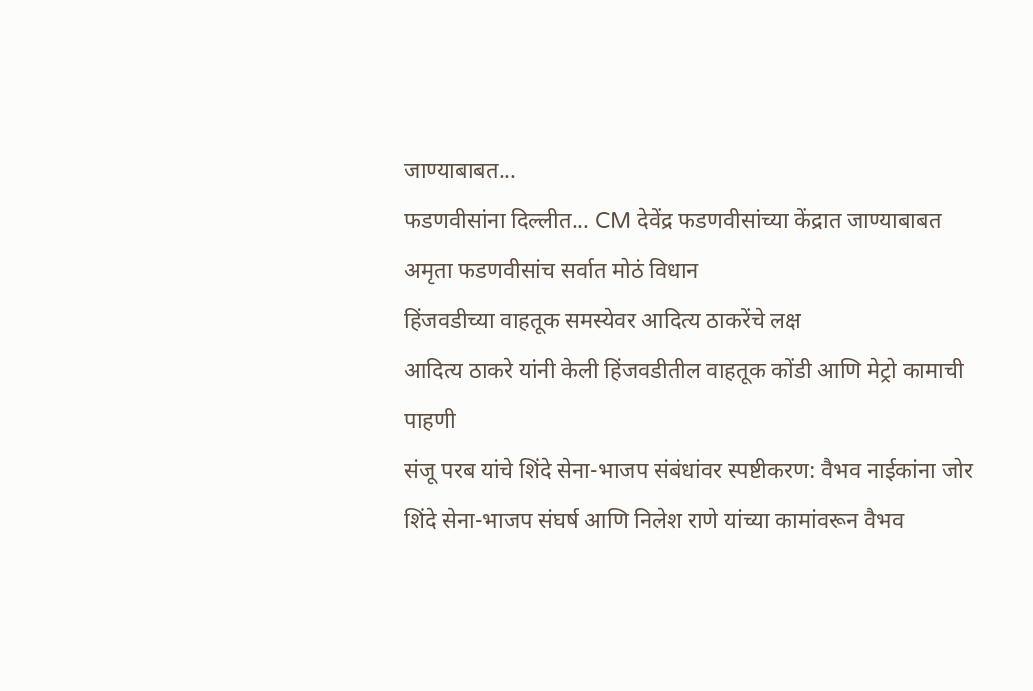जाण्याबाबत...
फडणवीसांना दिल्लीत... CM देवेंद्र फडणवीसांच्या केंद्रात जाण्याबाबत अमृता फडणवीसांच सर्वात मोठं विधान
हिंजवडीच्या वाहतूक समस्येवर आदित्य ठाकरेंचे लक्ष
आदित्य ठाकरे यांनी केली हिंजवडीतील वाहतूक कोंडी आणि मेट्रो कामाची पाहणी
संजू परब यांचे शिंदे सेना-भाजप संबंधांवर स्पष्टीकरण: वैभव नाईकांना जोर
शिंदे सेना-भाजप संघर्ष आणि निलेश राणे यांच्या कामांवरून वैभव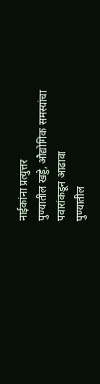नाईकांना प्रत्युत्तर
पुण्यातील खड्डे, औद्योगिक समस्यांचा पवारांकडून आढावा
पुण्यातील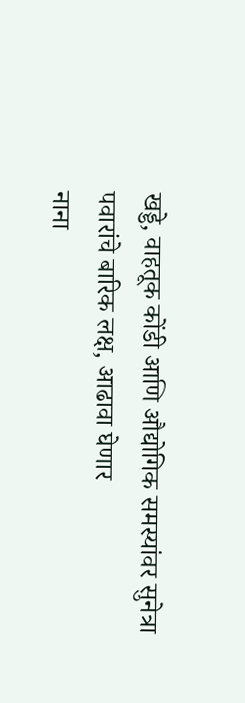खड्डे, वाहतूक कोंडी आणि औद्योगिक समस्यांवर सुनेत्रा पवारांचे बारिक लक्ष, आढावा घेणार
नाना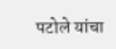पटोले यांचा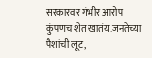सरकारवर गंभीर आरोप
कुंपणच शेत खातंय.जनतेच्या पैशांची लूट,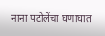नाना पटोलेंचा घणाघात